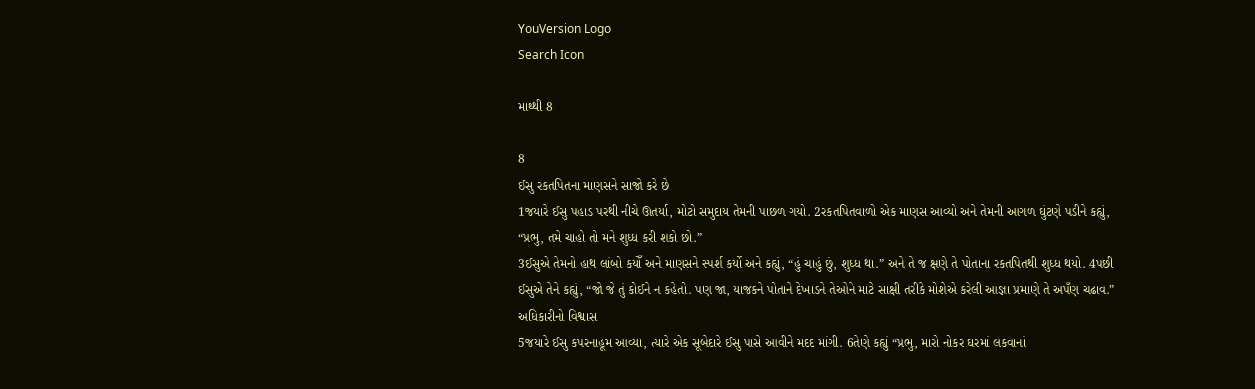YouVersion Logo
Search Icon

માથ્થી 8

8
ઈસુ રકતપિતના માણસને સાજો કરે છે
1જયારે ઈસુ પહાડ પરથી નીચે ઊતર્યા, મોટો સમુદાય તેમની પાછળ ગયો. 2રકતપિતવાળો એક માણસ આવ્યો અને તેમની આગળ ઘુંટણે પડીને કહ્યું, “પ્રભુ, તમે ચાહો તો મને શુધ્ધ કરી શકો છો.”
3ઈસુએ તેમનો હાથ લાંબો કયોઁ અને માણસને સ્પર્શ કર્યો અને કહ્યું, “હું ચાહું છું, શુધ્ધ થા.” અને તે જ ક્ષણે તે પોતાના રકતપિતથી શુધ્ધ થયો. 4પછી ઈસુએ તેને કહ્યું, “જો જે તું કોઈને ન કહેતો. પણ જા, યાજકને પોતાને દેખાડને તેઓને માટે સાક્ષી તરીકે મોશેએ કરેલી આજ્ઞા પ્રમાણે તે અપઁણ ચઢાવ.”
અધિકારીનો વિશ્વાસ
5જયારે ઈસુ કપરનાહૂમ આવ્યા, ત્યારે એક સૂબેદારે ઈસુ પાસે આવીને મદદ માંગી. 6તેણે કહ્યું “પ્રભુ, મારો નોકર ઘરમાં લકવાનાં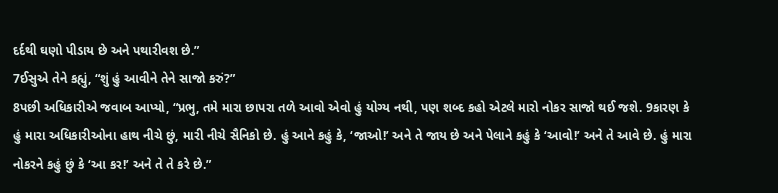દર્દથી ઘણો પીડાય છે અને પથારીવશ છે.”
7ઈસુએ તેને કહ્યું, “શું હું આવીને તેને સાજો કરું?”
8પછી અધિકારીએ જવાબ આપ્યો, “પ્રભુ, તમે મારા છાપરા તળે આવો એવો હું યોગ્ય નથી, પણ શબ્દ કહો એટલે મારો નોકર સાજો થઈ જશે. 9કારણ કે હું મારા અધિકારીઓના હાથ નીચે છું, મારી નીચે સૈનિકો છે. હું આને કહું કે, ‘જાઓ!’ અને તે જાય છે અને પેલાને કહું કે ‘આવો!’ અને તે આવે છે. હું મારા નોકરને કહું છું કે ‘આ કર!’ અને તે તે કરે છે.”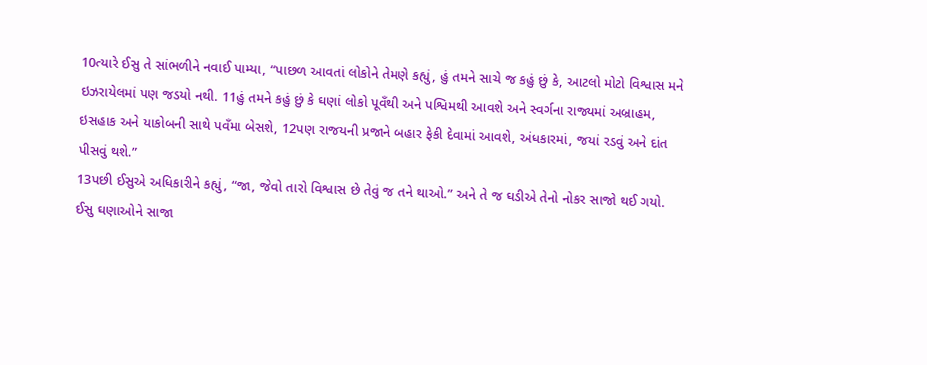10ત્યારે ઈસુ તે સાંભળીને નવાઈ પામ્યા, “પાછળ આવતાં લોકોને તેમણે કહ્યું, હું તમને સાચે જ કહું છું કે, આટલો મોટો વિશ્વાસ મને ઇઝરાયેલમાં પણ જડયો નથી. 11હું તમને કહું છું કે ઘણાં લોકો પૂવઁથી અને પશ્વિમથી આવશે અને સ્વર્ગના રાજ્યમાં અબ્રાહમ, ઇસહાક અને યાકોબની સાથે પવઁમા બેસશે, 12પણ રાજયની પ્રજાને બહાર ફેકી દેવામાં આવશે, અંધકારમાં, જયાં રડવું અને દાંત પીસવું થશે.”
13પછી ઈસુએ અધિકારીને કહ્યું, “જા, જેવો તારો વિશ્વાસ છે તેવું જ તને થાઓ.” અને તે જ ઘડીએ તેનો નોકર સાજો થઈ ગયો.
ઈસુ ઘણાઓને સાજા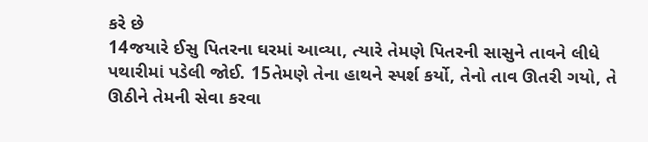કરે છે
14જયારે ઈસુ પિતરના ઘરમાં આવ્યા, ત્યારે તેમણે પિતરની સાસુને તાવને લીધે પથારીમાં પડેલી જોઈ. 15તેમણે તેના હાથને સ્પર્શ કર્યો, તેનો તાવ ઊતરી ગયો, તે ઊઠીને તેમની સેવા કરવા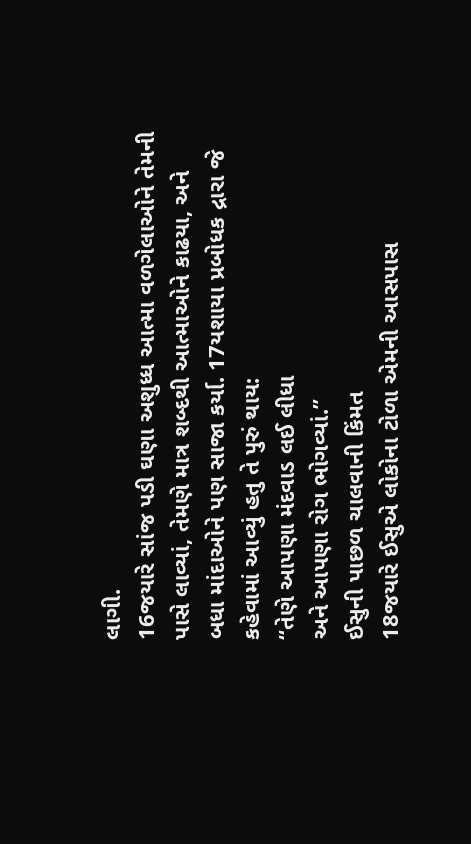લાગી.
16જયારે સાંજ પડી ઘણા અશુધ્ધ આત્મા વળગેલાઓને તેમની પાસે લાવ્યાં, તેમણે માત્ર શબ્દથી આત્માઓને કાઢયા, અને બધા માંદાઓને પણ સાજા કર્યા. 17યશાયા પ્રબોધક દ્રારા જે કહેવામાં આવ્યું હતુ તે પુરું થાય:
“તેણે આપણા મંદવાડ લઈ લીધા
અને આપણા રોગ ભોગવ્યાં.”
ઈસુની પાછળ ચાલવાની કિંમત
18જયારે ઈસુએ લોકોના ટોળા એમની આસપાસ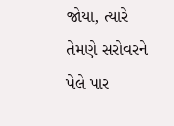જોયા, ત્યારે તેમણે સરોવરને પેલે પાર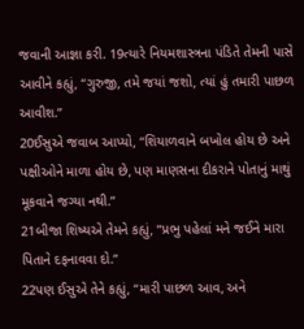જવાની આજ્ઞા કરી. 19ત્યારે નિયમશાસ્ત્રના પંડિતે તેમની પાસે આવીને કહ્યું, “ગુરુજી, તમે જયાં જશો, ત્યાં હું તમારી પાછળ આવીશ.”
20ઈસુએ જવાબ આપ્યો, “શિયાળવાને બખોલ હોય છે અને પક્ષીઓને માળા હોય છે, પણ માણસના દીકરાને પોતાનું માથું મૂકવાને જગ્યા નથી.”
21બીજા શિષ્યએ તેમને કહ્યું, “પ્રભુ પહેલાં મને જઈને મારા પિતાને દફનાવવા દો.”
22પણ ઈસુએ તેને કહ્યું, “મારી પાછળ આવ, અને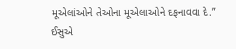મૂએલાંઓને તેઓના મૂએલાઓને દફનાવવા દે.”
ઈસુએ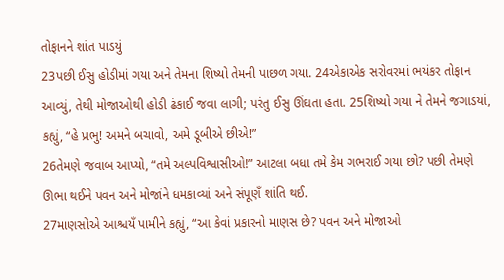તોફાનને શાંત પાડયું
23પછી ઈસુ હોડીમાં ગયા અને તેમના શિષ્યો તેમની પાછળ ગયા. 24એકાએક સરોવરમાં ભયંકર તોફાન આવ્યું, તેથી મોજાઓથી હોડી ઢંકાઈ જવા લાગી; પરંતુ ઈસુ ઊંઘતા હતા. 25શિષ્યો ગયા ને તેમને જગાડયાં, કહ્યું, “હે પ્રભુ! અમને બચાવો, અમે ડૂબીએ છીએ!”
26તેમણે જવાબ આપ્યો, “તમે અલ્પવિશ્વાસીઓ!” આટલા બધા તમે કેમ ગભરાઈ ગયા છો? પછી તેમણે ઊભા થઈને પવન અને મોજાંને ધમકાવ્યાં અને સંપૂણઁ શાંતિ થઈ.
27માણસોએ આશ્ચયઁ પામીને કહ્યું, “આ કેવાં પ્રકારનો માણસ છે? પવન અને મોજાઓ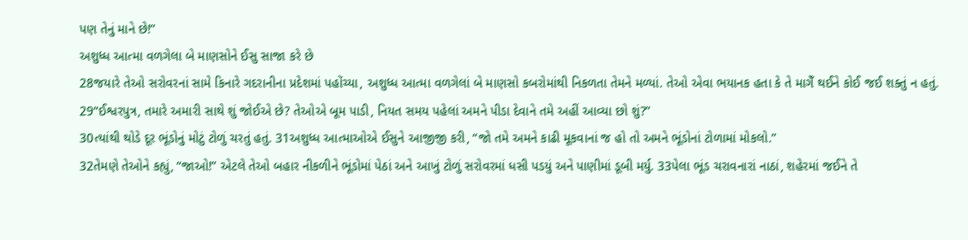પણ તેનું માને છે!”
અશુધ્ધ આત્મા વળગેલા બે માણસોને ઈસુ સાજા કરે છે
28જયારે તેઓ સરોવરનાં સામે કિનારે ગદરાનીના પ્રદેશમાં પહોંચ્યા, અશુધ્ધ આત્મા વળગેલાં બે માણસો કબરોમાંથી નિકળતા તેમને મળ્યાં. તેઓ એવા ભયાનક હતા કે તે માગેઁ થઈને કોઈ જઈ શક્તું ન હતું. 29“ઈશ્વરપુત્ર, તમારે અમારી સાથે શું જોઈએ છે? તેઓએ બૂમ પાડી, નિયત સમય પહેલાં અમને પીડા દેવાને તમે અહીં આવ્યા છો શું?”
30ત્યાંથી થોડે દૂર ભૂંડોનું મોટું ટોળું ચરતું હતું. 31અશુધ્ધ આત્માઓએ ઈસુને આજીજી કરી, “જો તમે અમને કાઢી મૂકવાનાં જ હો તો અમને ભૂંડોનાં ટોળામાં મોકલો.”
32તેમણે તેઓને કહ્યું, “જાઓ!” એટલે તેઓ બહાર નીકળીને ભૂંડોમાં પેઠાં અને આખું ટોળું સરોવરમાં ધસી પડયું અને પાણીમાં ડૂબી મર્યુ. 33પેલા ભૂંડ ચરાવનારાં નાઠાં, શહેરમાં જઈને તે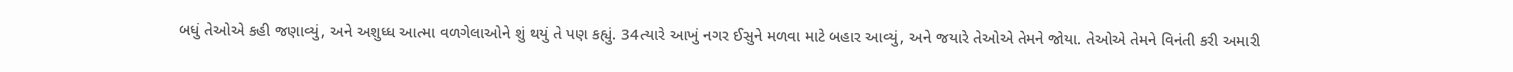બધું તેઓએ કહી જણાવ્યું, અને અશુધ્ધ આત્મા વળગેલાઓને શું થયું તે પણ કહ્યું. 34ત્યારે આખું નગર ઈસુને મળવા માટે બહાર આવ્યું, અને જયારે તેઓએ તેમને જોયા. તેઓએ તેમને વિનંતી કરી અમારી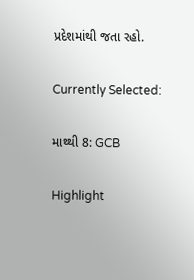પ્રદેશમાંથી જતા રહો.

Currently Selected:

માથ્થી 8: GCB

Highlight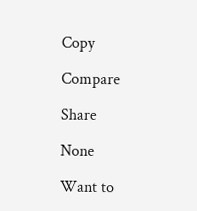Copy

Compare

Share

None

Want to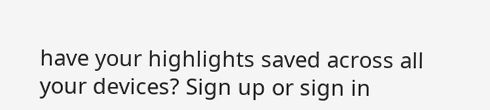have your highlights saved across all your devices? Sign up or sign in